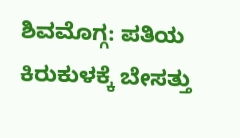ಶಿವಮೊಗ್ಗ: ಪತಿಯ ಕಿರುಕುಳಕ್ಕೆ ಬೇಸತ್ತು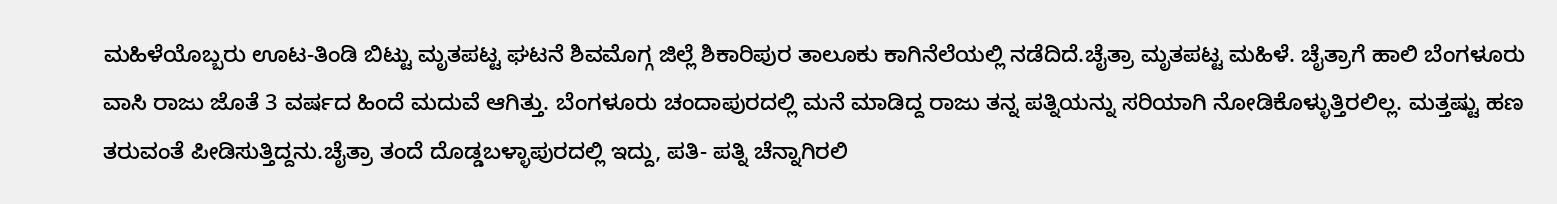ಮಹಿಳೆಯೊಬ್ಬರು ಊಟ-ತಿಂಡಿ ಬಿಟ್ಟು ಮೃತಪಟ್ಟ ಘಟನೆ ಶಿವಮೊಗ್ಗ ಜಿಲ್ಲೆ ಶಿಕಾರಿಪುರ ತಾಲೂಕು ಕಾಗಿನೆಲೆಯಲ್ಲಿ ನಡೆದಿದೆ.ಚೈತ್ರಾ ಮೃತಪಟ್ಟ ಮಹಿಳೆ. ಚೈತ್ರಾಗೆ ಹಾಲಿ ಬೆಂಗಳೂರು ವಾಸಿ ರಾಜು ಜೊತೆ 3 ವರ್ಷದ ಹಿಂದೆ ಮದುವೆ ಆಗಿತ್ತು. ಬೆಂಗಳೂರು ಚಂದಾಪುರದಲ್ಲಿ ಮನೆ ಮಾಡಿದ್ದ ರಾಜು ತನ್ನ ಪತ್ನಿಯನ್ನು ಸರಿಯಾಗಿ ನೋಡಿಕೊಳ್ಳುತ್ತಿರಲಿಲ್ಲ. ಮತ್ತಷ್ಟು ಹಣ ತರುವಂತೆ ಪೀಡಿಸುತ್ತಿದ್ದನು.ಚೈತ್ರಾ ತಂದೆ ದೊಡ್ಡಬಳ್ಳಾಪುರದಲ್ಲಿ ಇದ್ದು, ಪತಿ- ಪತ್ನಿ ಚೆನ್ನಾಗಿರಲಿ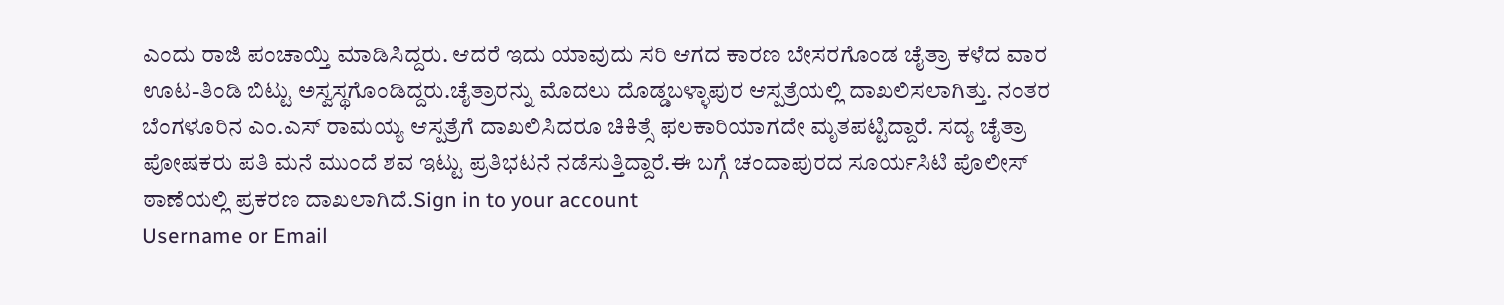ಎಂದು ರಾಜಿ ಪಂಚಾಯ್ತಿ ಮಾಡಿಸಿದ್ದರು. ಆದರೆ ಇದು ಯಾವುದು ಸರಿ ಆಗದ ಕಾರಣ ಬೇಸರಗೊಂಡ ಚೈತ್ರಾ ಕಳೆದ ವಾರ ಊಟ-ತಿಂಡಿ ಬಿಟ್ಟು ಅಸ್ವಸ್ಥಗೊಂಡಿದ್ದರು.ಚೈತ್ರಾರನ್ನು ಮೊದಲು ದೊಡ್ಡಬಳ್ಳಾಪುರ ಆಸ್ಪತ್ರೆಯಲ್ಲಿ ದಾಖಲಿಸಲಾಗಿತ್ತು. ನಂತರ ಬೆಂಗಳೂರಿನ ಎಂ.ಎಸ್ ರಾಮಯ್ಯ ಆಸ್ಪತ್ರೆಗೆ ದಾಖಲಿಸಿದರೂ ಚಿಕಿತ್ಸೆ ಫಲಕಾರಿಯಾಗದೇ ಮೃತಪಟ್ಟಿದ್ದಾರೆ. ಸದ್ಯ ಚೈತ್ರಾ ಪೋಷಕರು ಪತಿ ಮನೆ ಮುಂದೆ ಶವ ಇಟ್ಟು ಪ್ರತಿಭಟನೆ ನಡೆಸುತ್ತಿದ್ದಾರೆ.ಈ ಬಗ್ಗೆ ಚಂದಾಪುರದ ಸೂರ್ಯಸಿಟಿ ಪೊಲೀಸ್ ಠಾಣೆಯಲ್ಲಿ ಪ್ರಕರಣ ದಾಖಲಾಗಿದೆ.Sign in to your account
Username or Email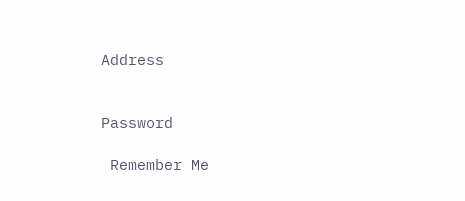Address


Password

 Remember Me